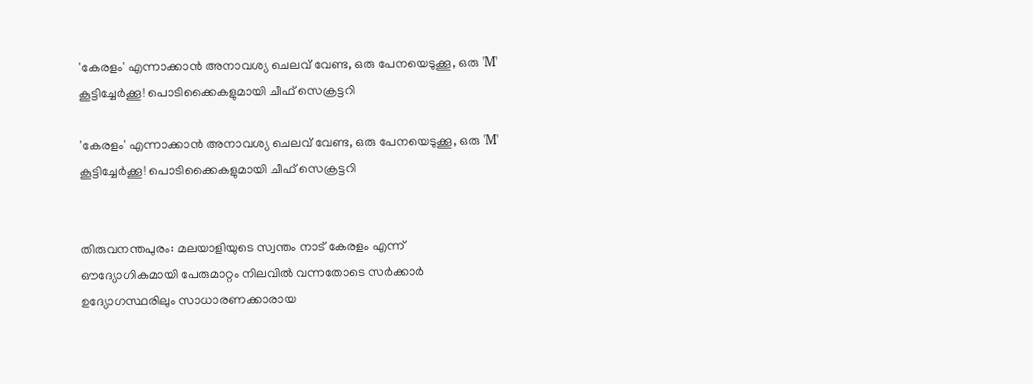'കേരളം' എന്നാക്കാൻ അനാവശ്യ ചെലവ് വേണ്ട, ഒരു പേനയെടുക്കൂ, ഒരു 'M' കൂട്ടിച്ചേർക്കൂ! പൊടിക്കൈകളുമായി ചീഫ് സെക്രട്ടറി

'കേരളം' എന്നാക്കാൻ അനാവശ്യ ചെലവ് വേണ്ട, ഒരു പേനയെടുക്കൂ, ഒരു 'M' കൂട്ടിച്ചേർക്കൂ! പൊടിക്കൈകളുമായി ചീഫ് സെക്രട്ടറി


തിരുവനന്തപുരം: മലയാളിയുടെ സ്വന്തം നാട‌് കേരളം എന്ന് ഔദ്യോഗികമായി പേരുമാറ്റം നിലവിൽ വന്നതോടെ സർക്കാർ ഉദ്യോഗസ്ഥരിലും സാധാരണക്കാരായ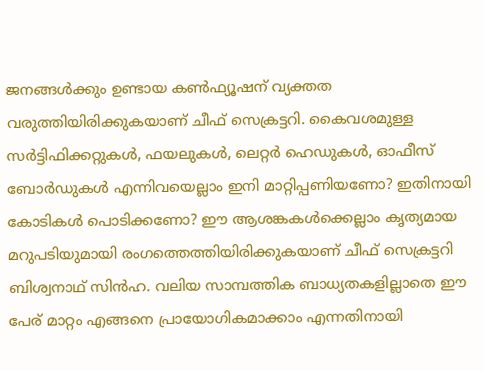ജനങ്ങൾക്കും ഉണ്ടായ കൺഫ്യൂഷന് വ്യക്തത വരുത്തിയിരിക്കുകയാണ് ചീഫ് സെക്ര‌ട്ടറി. കൈവശമുള്ള സർട്ടിഫിക്കറ്റുകൾ, ഫയലുകൾ, ലെറ്റർ ഹെഡുകൾ, ഓഫീസ് ബോർഡുകൾ എന്നിവയെല്ലാം ഇനി മാറ്റിപ്പണിയണോ? ഇതിനായി കോടികൾ പൊടിക്കണോ? ഈ ആശങ്കകൾക്കെല്ലാം കൃത്യമായ മറുപടിയുമായി രംഗത്തെത്തിയിരിക്കുകയാണ് ചീഫ് സെക്രട്ടറി ബിശ്വനാഥ് സിൻഹ. വലിയ സാമ്പത്തിക ബാധ്യതകളില്ലാതെ ഈ പേര് മാറ്റം എങ്ങനെ പ്രായോഗികമാക്കാം എന്നതിനായി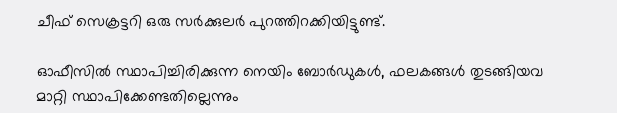ചീഫ് സെക്രട്ടറി ഒരു സർക്കുലര്‍ പുറത്തിറക്കിയിട്ടുണ്ട്.

ഓഫീസിൽ സ്ഥാപിച്ചിരിക്കുന്ന നെയിം ബോർഡുകൾ, ഫലകങ്ങൾ തുടങ്ങിയവ മാറ്റി സ്ഥാപിക്കേണ്ടതില്ലെന്നും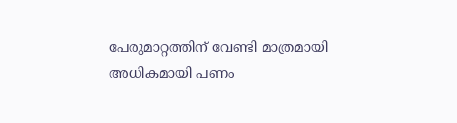പേരുമാറ്റത്തിന് വേണ്ടി മാത്രമായി അധികമായി പണം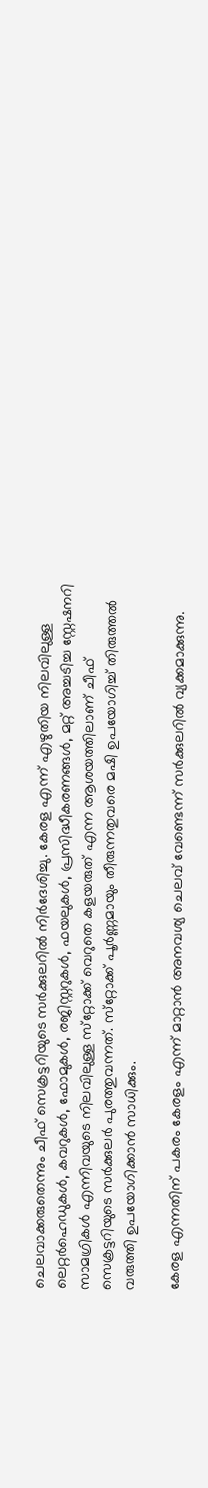ചെലവാക്കരുതെന്നും ചീഫ് സെക്രട്ടറിയുടെ സർക്കുലറിൽ നിർദേശിച്ചു. കേരള എന്ന് എഴുതിയ നിലവിലുള്ള ലെറ്റർഹെഡുകൾ, കവറുകൾ, ഫോമുകൾ, രജിസ്റ്ററുകൾ, ഫയലുകൾ, പ്രസിദ്ധീകരണങ്ങൾ, മറ്റ് അച്ചടിച്ച സ്റ്റേഷനറി സാമഗ്രികൾ എന്നിവയുടെ നിലവിലുള്ള സ്‌റ്റോക്ക് വെറുതെ കളയരുത് എന്ന ആശയത്തിലാണ് ചീഫ് സെക്രട്ടറിയുടെ സർക്കുലർ പുരത്തുവന്നത്. സ്‌റ്റോക്ക് പൂർണ്ണമായും തീരുന്നതുവരെ മഷി ഉപയോഗിച്ച് തിരുത്തൽ വരുത്തി ഉപയോഗിക്കാൻ സാധിക്കും.

കേരള എന്നതിന് പകരം കേരളം എന്ന് മാറ്റാൻ അനവശ്യ ചെലവ് വേണ്ടെന്ന് സർക്കുലറിൽ വ്യക്കമാക്കുന്നു.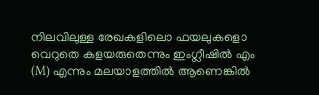നിലവിലുള്ള രേഖകളിലൊ ഫയലുകളൊ വെറുതെ കളയരുതെന്നും ഇംഗ്ലീഷിൽ എം (M) എന്നും മലയാളത്തിൽ ആണെങ്കിൽ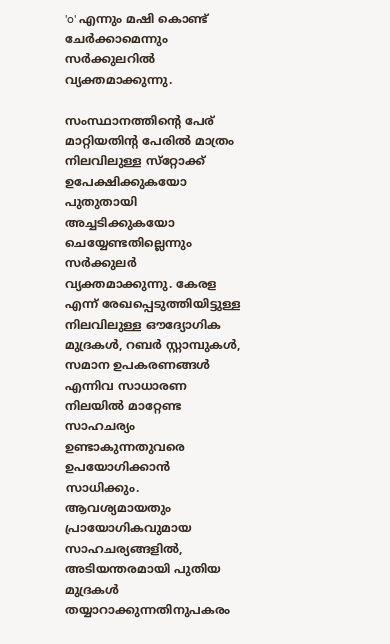'o' എന്നും മഷി കൊണ്ട് ചേർക്കാമെന്നും സർക്കുലറിൽ വ്യക്തമാക്കുന്നു.

സംസ്ഥാനത്തിൻ്റെ പേര് മാറ്റിയതിൻ്റ പേരിൽ മാത്രം നിലവിലുള്ള സ്‌റ്റോക്ക് ഉപേക്ഷിക്കുകയോ പുതുതായി അച്ചടിക്കുകയോ ചെയ്യേണ്ടതില്ലെന്നും സർക്കുലർ വ്യക്തമാക്കുന്നു. കേരള എന്ന് രേഖപ്പെടുത്തിയിട്ടുള്ള നിലവിലുള്ള ഔദ്യോഗിക മുദ്രകൾ, റബർ സ്റ്റാമ്പുകൾ, സമാന ഉപകരണങ്ങൾ എന്നിവ സാധാരണ നിലയിൽ മാറ്റേണ്ട സാഹചര്യം ഉണ്ടാകുന്നതുവരെ ഉപയോഗിക്കാൻ സാധിക്കും. ആവശ്യമായതും പ്രായോഗികവുമായ സാഹചര്യങ്ങളിൽ, അടിയന്തരമായി പുതിയ മുദ്രകൾ തയ്യാറാക്കുന്നതിനുപകരം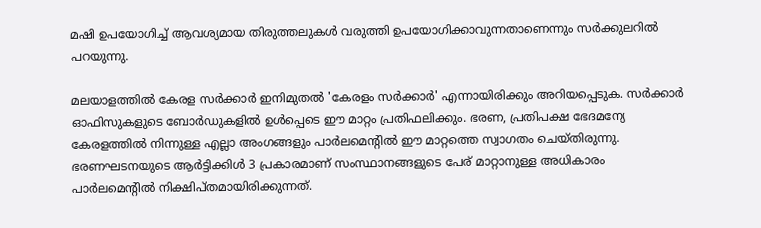മഷി ഉപയോഗിച്ച് ആവശ്യമായ തിരുത്തലുകൾ വരുത്തി ഉപയോഗിക്കാവുന്നതാണെന്നും സർക്കുലറിൽ പറയുന്നു.

മലയാളത്തിൽ കേരള സർക്കാർ ഇനിമുതൽ 'കേരളം സർക്കാർ' എന്നായിരിക്കും അറിയപ്പെടുക. സർക്കാർ ഓഫിസുകളുടെ ബോർഡുകളിൽ ഉൾപ്പെടെ ഈ മാറ്റം പ്രതിഫലിക്കും. ഭരണ, പ്രതിപക്ഷ ഭേദമന്യേ കേരളത്തിൽ നിന്നുള്ള എല്ലാ അംഗങ്ങളും പാർലമെൻ്റിൽ ഈ മാറ്റത്തെ സ്വാഗതം ചെയ്‌തിരുന്നു. ഭരണഘടനയുടെ ആർട്ടിക്കിൾ 3 പ്രകാരമാണ് സംസ്ഥാനങ്ങളുടെ പേര് മാറ്റാനുള്ള അധികാരം പാർലമെൻ്റിൽ നിക്ഷിപ്‌തമായിരിക്കുന്നത്.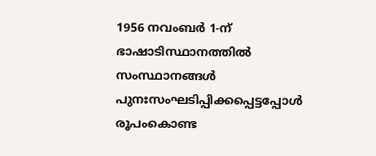1956 നവംബർ 1-ന് ഭാഷാടിസ്ഥാനത്തിൽ സംസ്ഥാനങ്ങൾ പുനഃസംഘടിപ്പിക്കപ്പെട്ടപ്പോൾ രൂപംകൊണ്ട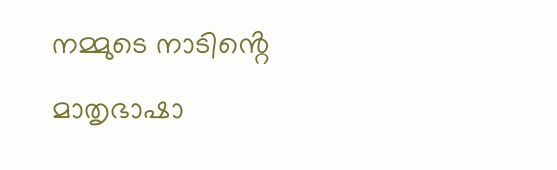നമ്മുടെ നാടിൻ്റെ മാതൃഭാഷാ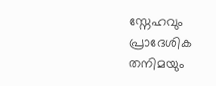സ്നേഹവും പ്രാദേശിക തനിമയും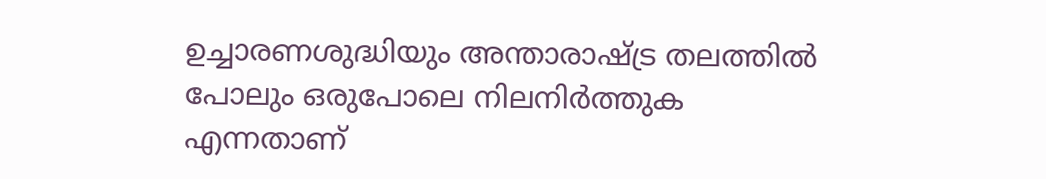ഉച്ചാരണശുദ്ധിയും അന്താരാഷ്ട്ര തലത്തിൽ പോലും ഒരുപോലെ നിലനിർത്തുക എന്നതാണ്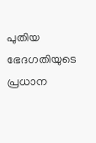പുതിയ ഭേദഗതിയുടെ പ്രധാന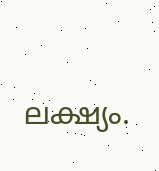ലക്ഷ്യം.